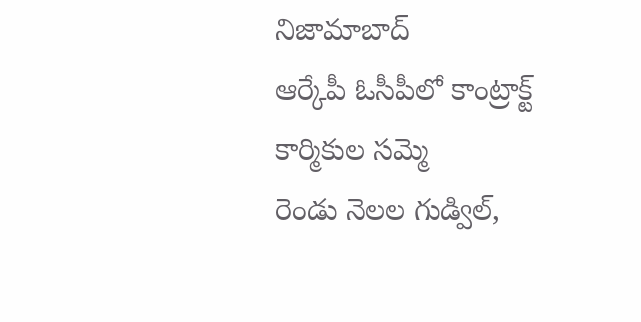నిజామాబాద్
ఆర్కేపీ ఓసీపీలో కాంట్రాక్ట్ కార్మికుల సమ్మె
రెండు నెలల గుడ్విల్,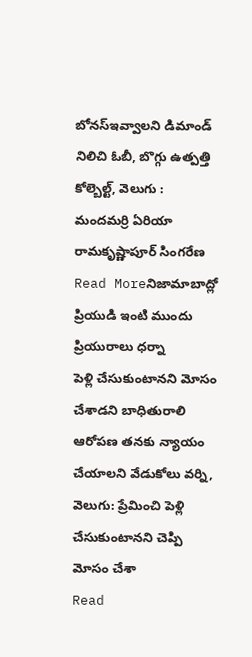బోనస్ఇవ్వాలని డిమాండ్ నిలిచి ఓబీ, బొగ్గు ఉత్పత్తి కోల్బెల్ట్, వెలుగు : మందమర్రి ఏరియా రామకృష్ణాపూర్ సింగరేణ
Read Moreనిజామాబాద్లో ప్రియుడి ఇంటి ముందు ప్రియురాలు ధర్నా
పెళ్లి చేసుకుంటానని మోసం చేశాడని బాధితురాలి ఆరోపణ తనకు న్యాయం చేయాలని వేడుకోలు వర్ని, వెలుగు: ప్రేమించి పెళ్లి చేసుకుంటానని చెప్పి మోసం చేశా
Read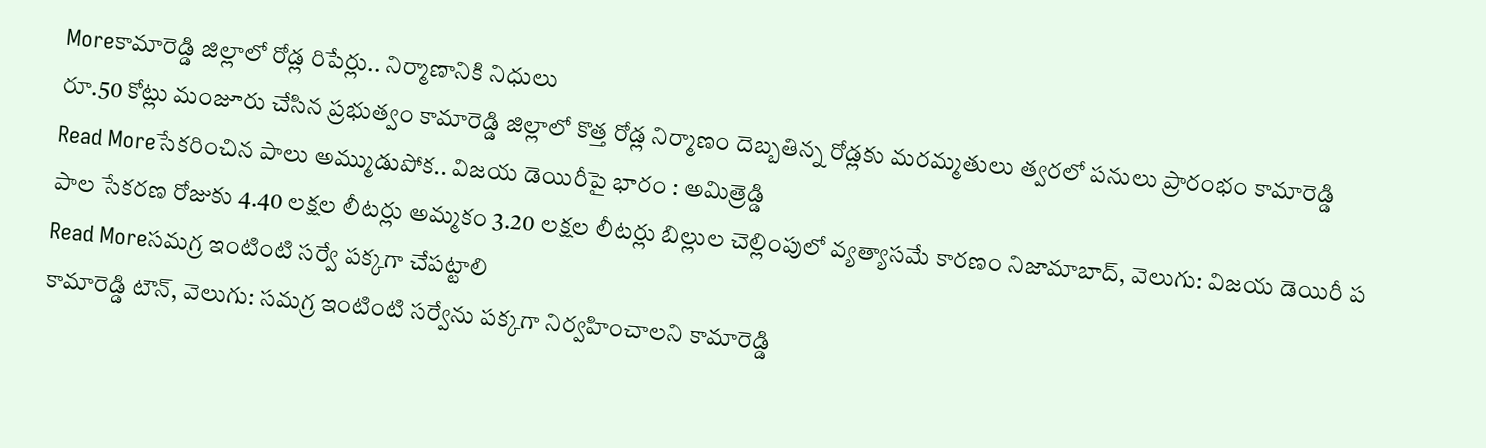Moreకామారెడ్డి జిల్లాలో రోడ్ల రిపేర్లు.. నిర్మాణానికి నిధులు
రూ.50 కోట్లు మంజూరు చేసిన ప్రభుత్వం కామారెడ్డి జిల్లాలో కొత్త రోడ్ల నిర్మాణం దెబ్బతిన్న రోడ్లకు మరమ్మతులు త్వరలో పనులు ప్రారంభం కామారెడ్డి
Read Moreసేకరించిన పాలు అమ్ముడుపోక.. విజయ డెయిరీపై భారం : అమిత్రెడ్డి
పాల సేకరణ రోజుకు 4.40 లక్షల లీటర్లు అమ్మకం 3.20 లక్షల లీటర్లు బిల్లుల చెల్లింపులో వ్యత్యాసమే కారణం నిజామాబాద్, వెలుగు: విజయ డెయిరీ ప
Read Moreసమగ్ర ఇంటింటి సర్వే పక్కగా చేపట్టాలి
కామారెడ్డి టౌన్, వెలుగు: సమగ్ర ఇంటింటి సర్వేను పక్కగా నిర్వహించాలని కామారెడ్డి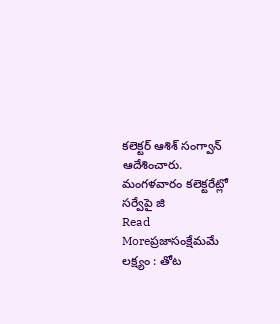కలెక్టర్ ఆశిశ్ సంగ్వాన్ ఆదేశించారు. మంగళవారం కలెక్టరేట్లో సర్వేపై జి
Read Moreప్రజాసంక్షేమమే లక్ష్యం : తోట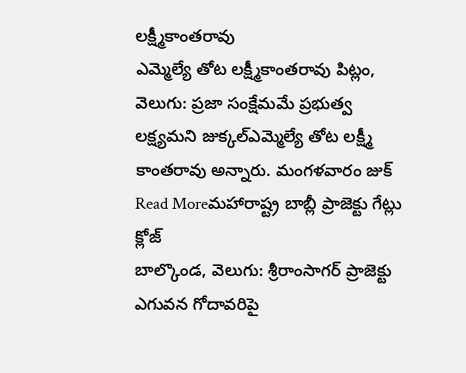లక్ష్మీకాంతరావు
ఎమ్మెల్యే తోట లక్ష్మీకాంతరావు పిట్లం, వెలుగు: ప్రజా సంక్షేమమే ప్రభుత్వ లక్ష్యమని జుక్కల్ఎమ్మెల్యే తోట లక్ష్మీ కాంతరావు అన్నారు. మంగళవారం జుక్
Read Moreమహారాష్ట్ర బాబ్లీ ప్రాజెక్టు గేట్లు క్లోజ్
బాల్కొండ, వెలుగు: శ్రీరాంసాగర్ ప్రాజెక్టు ఎగువన గోదావరిపై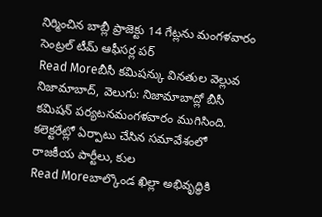నిర్మించిన బాబ్లీ ప్రాజెక్టు 14 గేట్లను మంగళవారం సెంట్రల్ టీమ్ ఆఫీసర్ల పర్
Read Moreబీసీ కమిషన్కు వినతుల వెల్లువ
నిజామాబాద్, వెలుగు: నిజామాబాద్లో బీసీ కమిషన్ పర్యటనమంగళవారం ముగిసింది. కలెక్టరేట్లో ఏర్పాటు చేసిన సమావేశంలో రాజకీయ పార్టీలు, కుల
Read Moreబాల్కొండ ఖిల్లా అభివృద్ధికి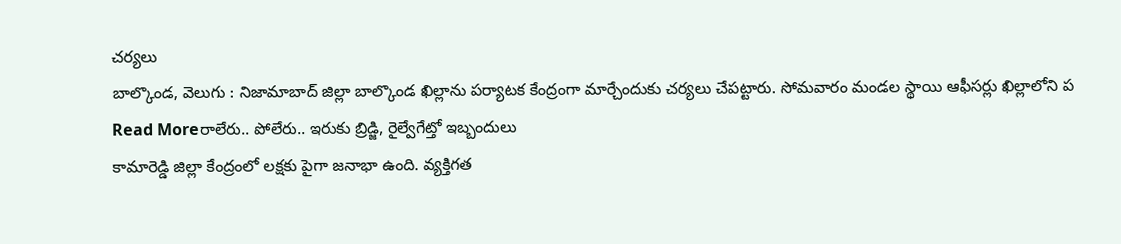చర్యలు
బాల్కొండ, వెలుగు : నిజామాబాద్ జిల్లా బాల్కొండ ఖిల్లాను పర్యాటక కేంద్రంగా మార్చేందుకు చర్యలు చేపట్టారు. సోమవారం మండల స్థాయి ఆఫీసర్లు ఖిల్లాలోని ప
Read Moreరాలేరు.. పోలేరు.. ఇరుకు బ్రిడ్జి, రైల్వేగేట్తో ఇబ్బందులు
కామారెడ్డి జిల్లా కేంద్రంలో లక్షకు పైగా జనాభా ఉంది. వ్యక్తిగత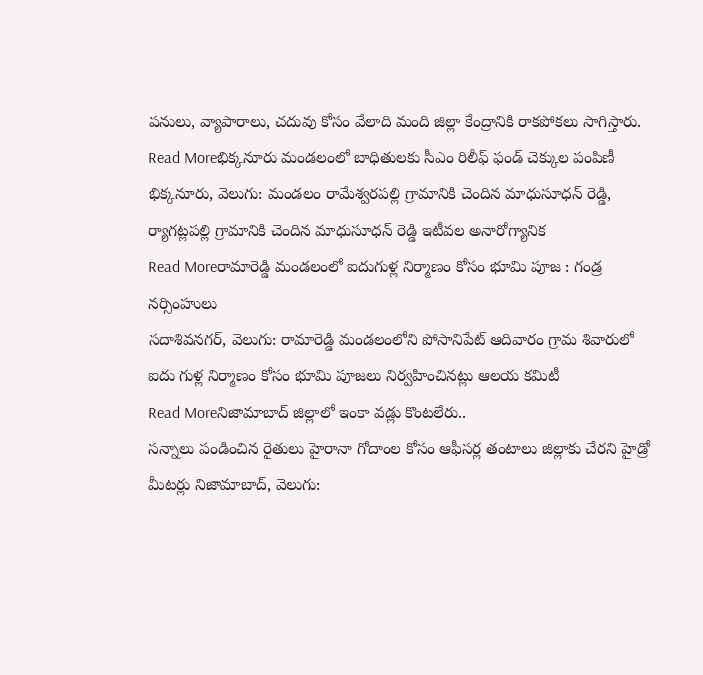పనులు, వ్యాపారాలు, చదువు కోసం వేలాది మంది జిల్లా కేంద్రానికి రాకపోకలు సాగిస్తారు.
Read Moreభిక్కనూరు మండలంలో బాధితులకు సీఎం రిలీఫ్ ఫండ్ చెక్కుల పంపిణీ
భిక్కనూరు, వెలుగు: మండలం రామేశ్వరపల్లి గ్రామానికి చెందిన మాధుసూధన్ రెడ్డి, ర్యాగట్లపల్లి గ్రామానికి చెందిన మాధుసూధన్ రెడ్డి ఇటీవల అనారోగ్యానిక
Read Moreరామారెడ్డి మండలంలో ఐదుగుళ్ల నిర్మాణం కోసం భూమి పూజ : గండ్ర నర్సింహులు
సదాశివనగర్, వెలుగు: రామారెడ్డి మండలంలోని పోసానిపేట్ ఆదివారం గ్రామ శివారులో ఐదు గుళ్ల నిర్మాణం కోసం భూమి పూజలు నిర్వహించినట్లు ఆలయ కమిటీ
Read Moreనిజామాబాద్ జిల్లాలో ఇంకా వడ్లు కొంటలేరు..
సన్నాలు పండించిన రైతులు హైరానా గోదాంల కోసం ఆఫీసర్ల తంటాలు జిల్లాకు చేరని హైడ్రో మీటర్లు నిజామాబాద్, వెలుగు: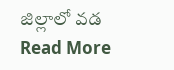జిల్లాలో వడ
Read More